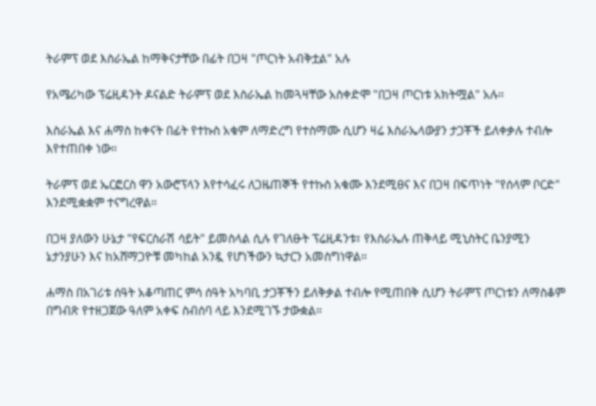ትራምፕ ወደ እስራኤል ከማቅናታቸው በፊት በጋዛ "ጦርነት አብቅቷል" አሉ

የአሜሪካው ፕሬዚዳንት ዶናልድ ትራምፕ ወደ እስራኤል ከመጓዛቸው አስቀድሞ "በጋዛ ጦርነቱ አክትሟል" አሉ።

እስራኤል እና ሐማስ ከቀናት በፊት የተኩስ አቁም ለማድረግ የተስማሙ ሲሆን ዛሬ እስራኤላውያን ታጋቾች ይለቀቃሉ ተብሎ እየተጠበቀ ነው።

ትራምፕ ወደ ኤርፎርስ ዋን አውሮፕላን እየተሳፈሩ ለጋዜጠኞች የተኩስ አቁሙ እንደሚፀና እና በጋዛ በፍጥነት "የሰላም ቦርድ" እንደሚቋቋም ተናግረዋል።

በጋዛ ያለውን ሁኔታ "የፍርስራሽ ሳይት" ይመስላል ሲሉ የገለፁት ፕሬዚዳንቱ፣ የእስራኤሉ ጠቅላይ ሚኒስትር ቤንያሚን ኔታንያሁን እና ከአሸማጋዮቹ መካከል አንዷ የሆነችውን ኳታርን አመስግነዋል።

ሐማስ በአገሪቱ ሰዓት አቆጣጠር ምሳ ሰዓት አካባቢ ታጋቾችን ይለቅቃል ተብሎ የሚጠበቅ ሲሆን ትራምፕ ጦርነቱን ለማስቆም በግብጽ የተዘጋጀው ዓለም አቀፍ ስብሰባ ላይ እንደሚገኙ ታውቋል።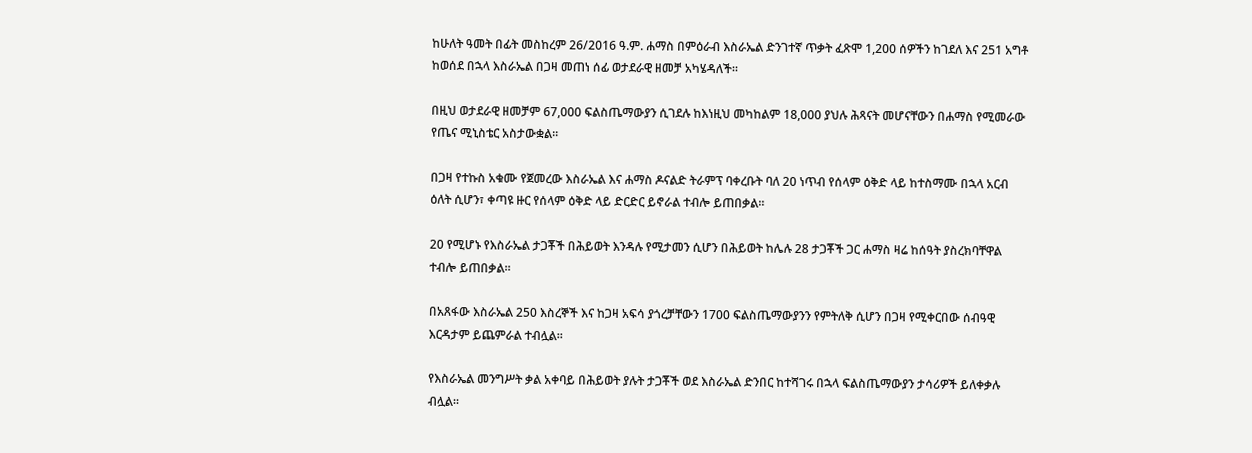ከሁለት ዓመት በፊት መስከረም 26/2016 ዓ.ም. ሐማስ በምዕራብ እስራኤል ድንገተኛ ጥቃት ፈጽሞ 1,200 ሰዎችን ከገደለ እና 251 አግቶ ከወሰደ በኋላ እስራኤል በጋዛ መጠነ ሰፊ ወታደራዊ ዘመቻ አካሄዳለች።

በዚህ ወታደራዊ ዘመቻም 67,000 ፍልስጤማውያን ሲገደሉ ከእነዚህ መካከልም 18,000 ያህሉ ሕጻናት መሆናቸውን በሐማስ የሚመራው የጤና ሚኒስቴር አስታውቋል።

በጋዛ የተኩስ አቁሙ የጀመረው እስራኤል እና ሐማስ ዶናልድ ትራምፕ ባቀረቡት ባለ 20 ነጥብ የሰላም ዕቅድ ላይ ከተስማሙ በኋላ አርብ ዕለት ሲሆን፣ ቀጣዩ ዙር የሰላም ዕቅድ ላይ ድርድር ይኖራል ተብሎ ይጠበቃል።

20 የሚሆኑ የእስራኤል ታጋቾች በሕይወት እንዳሉ የሚታመን ሲሆን በሕይወት ከሌሉ 28 ታጋቾች ጋር ሐማስ ዛሬ ከሰዓት ያስረክባቸዋል ተብሎ ይጠበቃል።

በአጸፋው እስራኤል 250 እስረኞች እና ከጋዛ አፍሳ ያጎረቻቸውን 1700 ፍልስጤማውያንን የምትለቅ ሲሆን በጋዛ የሚቀርበው ሰብዓዊ እርዳታም ይጨምራል ተብሏል።

የእስራኤል መንግሥት ቃል አቀባይ በሕይወት ያሉት ታጋቾች ወደ እስራኤል ድንበር ከተሻገሩ በኋላ ፍልስጤማውያን ታሳሪዎች ይለቀቃሉ ብሏል።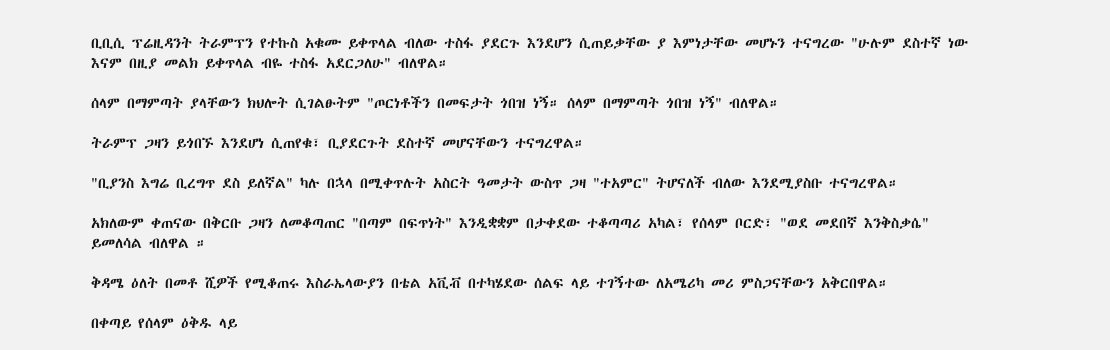ቢቢሲ ፕሬዚዳንት ትራምፕን የተኩስ አቁሙ ይቀጥላል ብለው ተስፋ ያደርጉ እንደሆን ሲጠይቃቸው ያ እምነታቸው መሆኑን ተናግረው "ሁሉም ደስተኛ ነው እናም በዚያ መልክ ይቀጥላል ብዬ ተስፋ አደርጋለሁ" ብለዋል።

ሰላም በማምጣት ያላቸውን ክህሎት ሲገልፁትም "ጦርነቶችን በመፍታት ጎበዝ ነኝ። ሰላም በማምጣት ጎበዝ ነኝ" ብለዋል።

ትራምፕ ጋዛን ይጎበኙ እንደሆነ ሲጠየቁ፣ ቢያደርጉት ደስተኛ መሆናቸውን ተናግረዋል።

"ቢያንስ እግሬ ቢረግጥ ደስ ይለኛል" ካሉ በኋላ በሚቀጥሉት አስርት ዓመታት ውስጥ ጋዛ "ተአምር" ትሆናለች ብለው እንደሚያስቡ ተናግረዋል።

አክለውም ቀጠናው በቅርቡ ጋዛን ለመቆጣጠር "በጣም በፍጥነት" እንዲቋቋም በታቀደው ተቆጣጣሪ አካል፣ የሰላም ቦርድ፣ "ወደ መደበኛ እንቅስቃሴ" ይመለሳል ብለዋል ።

ቅዳሜ ዕለት በመቶ ሺዎች የሚቆጠሩ እስራኤላውያን በቴል አቪቭ በተካሄደው ሰልፍ ላይ ተገኝተው ለአሜሪካ መሪ ምስጋናቸውን አቅርበዋል።

በቀጣይ የሰላም ዕቅዱ ላይ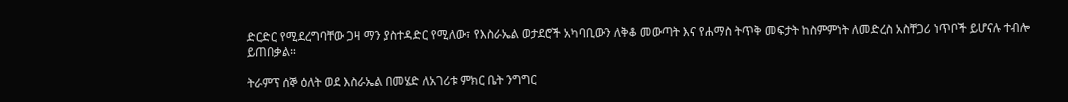ድርድር የሚደረግባቸው ጋዛ ማን ያስተዳድር የሚለው፣ የእስራኤል ወታደሮች አካባቢውን ለቅቆ መውጣት እና የሐማስ ትጥቅ መፍታት ከስምምነት ለመድረስ አስቸጋሪ ነጥቦች ይሆናሉ ተብሎ ይጠበቃል።

ትራምፕ ሰኞ ዕለት ወደ እስራኤል በመሄድ ለአገሪቱ ምክር ቤት ንግግር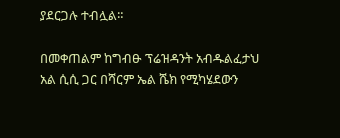ያደርጋሉ ተብሏል።

በመቀጠልም ከግብፁ ፕሬዝዳንት አብዱልፈታህ አል ሲሲ ጋር በሻርም ኤል ሼክ የሚካሄደውን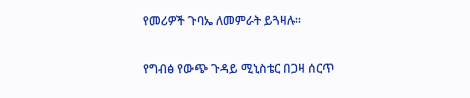የመሪዎች ጉባኤ ለመምራት ይጓዛሉ።

የግብፅ የውጭ ጉዳይ ሚኒስቴር በጋዛ ሰርጥ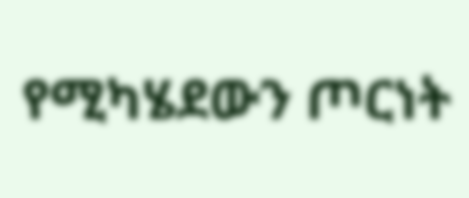የሚካሄደውን ጦርነት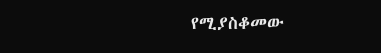የሚያስቆመው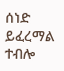ሰነድ ይፈረማል ተብሎ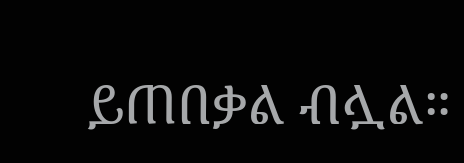ይጠበቃል ብሏል።